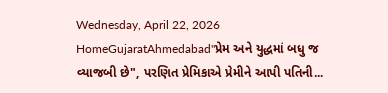Wednesday, April 22, 2026
HomeGujaratAhmedabad"પ્રેમ અને યુદ્ધમાં બધુ જ વ્યાજબી છે", પરણિત પ્રેમિકાએ પ્રેમીને આપી પતિની...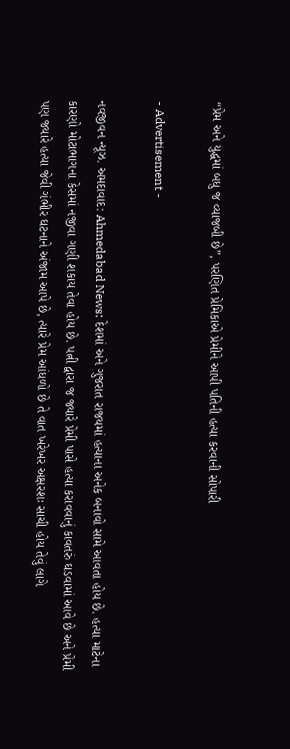“પ્રેમ અને યુદ્ધમાં બધુ જ વ્યાજબી છે”, પરણિત પ્રેમિકાએ પ્રેમીને આપી પતિની હત્યા કરવાની સોપારી

- Advertisement -

નવજીવન ન્યૂઝ. અમદાવાદ: Ahmedabad News: દેશમાં અને ગુજરાત રાજયમાં હત્યાના અનેક બનાવો સામે આવતા હોય છે. હત્યા માટેના કારણો મોટાભાગના કેસમાં નજીવા ગણી શકાય તેવા હોય છે. પત્ની દ્વારા જ જ્યારે પ્રેમી પાસે હત્યા કરાવવાનું કાવતરું ઘડવામાં આવે છે અને પ્રેમી પણ જ્યારે હત્યા જેવી ગંભીર ઘટનાને અંજામ આપે છે, ત્યારે પ્રેમ આંધળો છે તે વાત ખરેખર અક્ષરશઃ સાચી હોય તેવું લાગે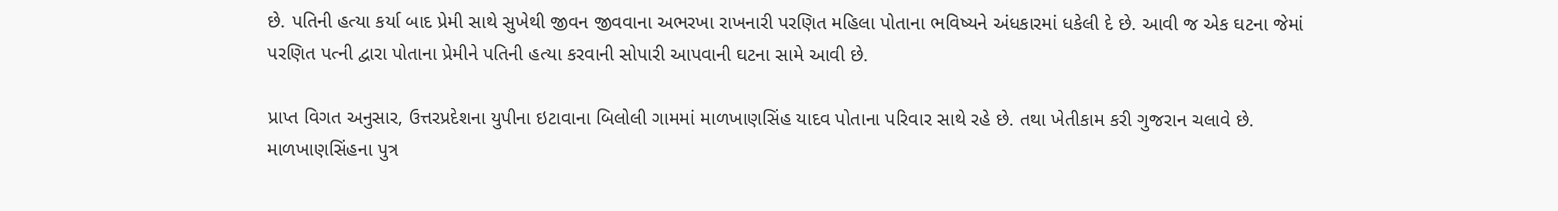છે. પતિની હત્યા કર્યા બાદ પ્રેમી સાથે સુખેથી જીવન જીવવાના અભરખા રાખનારી પરણિત મહિલા પોતાના ભવિષ્યને અંધકારમાં ધકેલી દે છે. આવી જ એક ઘટના જેમાં પરણિત પત્ની દ્વારા પોતાના પ્રેમીને પતિની હત્યા કરવાની સોપારી આપવાની ઘટના સામે આવી છે.

પ્રાપ્ત વિગત અનુસાર, ઉત્તરપ્રદેશના યુપીના ઇટાવાના બિલોલી ગામમાં માળખાણસિંહ યાદવ પોતાના પરિવાર સાથે રહે છે. તથા ખેતીકામ કરી ગુજરાન ચલાવે છે. માળખાણસિંહના પુત્ર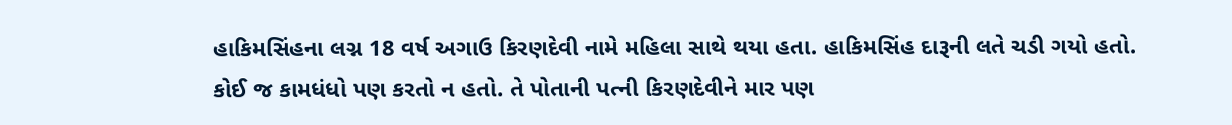હાકિમસિંહના લગ્ન 18 વર્ષ અગાઉ કિરણદેવી નામે મહિલા સાથે થયા હતા. હાકિમસિંહ દારૂની લતે ચડી ગયો હતો. કોઈ જ કામધંધો પણ કરતો ન હતો. તે પોતાની પત્ની કિરણદેવીને માર પણ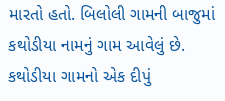મારતો હતો. બિલોલી ગામની બાજુમાં કથોડીયા નામનું ગામ આવેલું છે. કથોડીયા ગામનો એક દીપું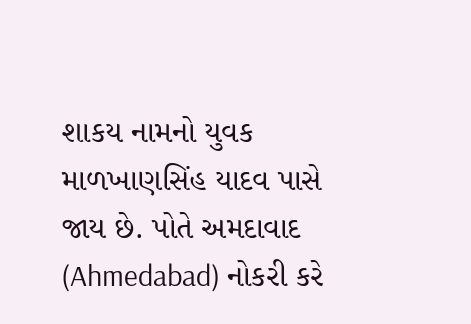શાકય નામનો યુવક માળખાણસિંહ યાદવ પાસે જાય છે. પોતે અમદાવાદ (Ahmedabad) નોકરી કરે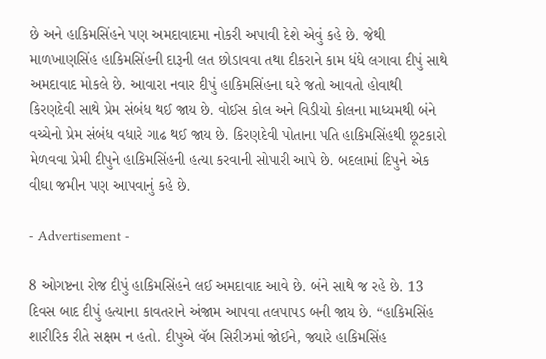છે અને હાકિમસિંહને પણ અમદાવાદમા નોકરી અપાવી દેશે એવું કહે છે. જેથી માળખાણસિંહ હાકિમસિંહની દારૂની લત છોડાવવા તથા દીકરાને કામ ધંધે લગાવા દીપું સાથે અમદાવાદ મોકલે છે. આવારા નવાર દીપું હાકિમસિંહના ઘરે જતો આવતો હોવાથી કિરણદેવી સાથે પ્રેમ સંબંધ થઈ જાય છે. વોઈસ કોલ અને વિડીયો કોલના માધ્યમથી બંને વચ્ચેનો પ્રેમ સંબંધ વધારે ગાઢ થઈ જાય છે. કિરણદેવી પોતાના પતિ હાકિમસિંહથી છૂટકારો મેળવવા પ્રેમી દીપુને હાકિમસિંહની હત્યા કરવાની સોપારી આપે છે. બદલામાં દિપુને એક વીઘા જમીન પણ આપવાનું કહે છે.

- Advertisement -

8 ઓગષ્ટના રોજ દીપું હાકિમસિંહને લઈ અમદાવાદ આવે છે. બંને સાથે જ રહે છે. 13 દિવસ બાદ દીપું હત્યાના કાવતરાને અંજામ આપવા તલપાપડ બની જાય છે. “હાકિમસિંહ શારીરિક રીતે સક્ષમ ન હતો. દીપુએ વૅબ સિરીઝમાં જોઈને, જ્યારે હાકિમસિંહ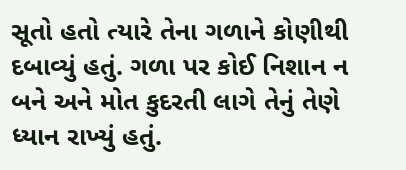સૂતો હતો ત્યારે તેના ગળાને કોણીથી દબાવ્યું હતું. ગળા પર કોઈ નિશાન ન બને અને મોત કુદરતી લાગે તેનું તેણે ધ્યાન રાખ્યું હતું.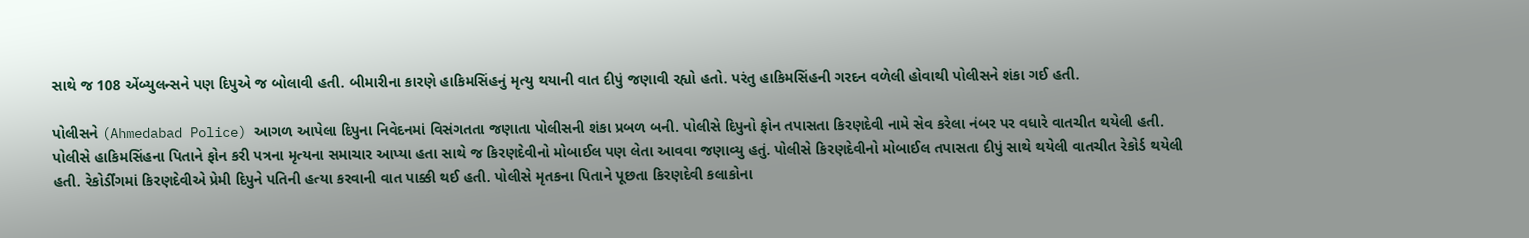સાથે જ 108 એંબ્યુલન્સને પણ દિપુએ જ બોલાવી હતી. બીમારીના કારણે હાકિમસિંહનું મૃત્યુ થયાની વાત દીપું જણાવી રહ્યો હતો. પરંતુ હાકિમસિંહની ગરદન વળેલી હોવાથી પોલીસને શંકા ગઈ હતી.

પોલીસને (Ahmedabad Police) આગળ આપેલા દિપુના નિવેદનમાં વિસંગતતા જણાતા પોલીસની શંકા પ્રબળ બની. પોલીસે દિપુનો ફોન તપાસતા કિરણદેવી નામે સેવ કરેલા નંબર પર વધારે વાતચીત થયેલી હતી. પોલીસે હાકિમસિંહના પિતાને ફોન કરી પત્રના મૃત્યના સમાચાર આપ્યા હતા સાથે જ કિરણદેવીનો મોબાઈલ પણ લેતા આવવા જણાવ્યુ હતું. પોલીસે કિરણદેવીનો મોબાઈલ તપાસતા દીપું સાથે થયેલી વાતચીત રેકોર્ડ થયેલી હતી. રેકોર્ડીંગમાં કિરણદેવીએ પ્રેમી દિપુને પતિની હત્યા કરવાની વાત પાક્કી થઈ હતી. પોલીસે મૃતકના પિતાને પૂછતા કિરણદેવી કલાકોના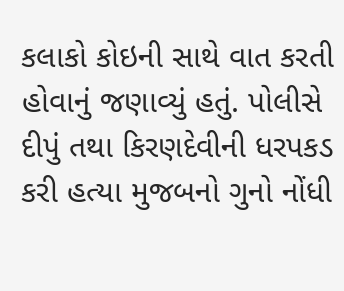કલાકો કોઇની સાથે વાત કરતી હોવાનું જણાવ્યું હતું. પોલીસે દીપું તથા કિરણદેવીની ધરપકડ કરી હત્યા મુજબનો ગુનો નોંધી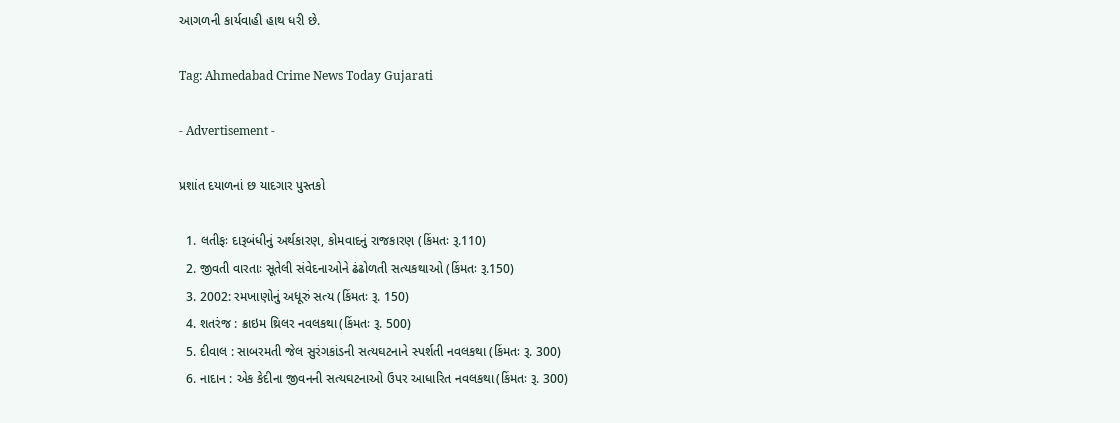આગળની કાર્યવાહી હાથ ધરી છે.

Tag: Ahmedabad Crime News Today Gujarati

- Advertisement -

પ્રશાંત દયાળનાં છ યાદગાર પુસ્તકો

  1. લતીફઃ દારૂબંધીનું અર્થકારણ, કોમવાદનું રાજકારણ (કિંમતઃ રૂ.110)
  2. જીવતી વારતાઃ સૂતેલી સંવેદનાઓને ઢંઢોળતી સત્યકથાઓ (કિંમતઃ રૂ.150)
  3. 2002: રમખાણોનું અધૂરું સત્ય (કિંમતઃ રૂ. 150)
  4. શતરંજ : ક્રાઇમ થ્રિલર નવલકથા(કિંમતઃ રૂ. 500)
  5. દીવાલ : સાબરમતી જેલ સુરંગકાંડની સત્યઘટનાને સ્પર્શતી નવલકથા (કિંમતઃ રૂ. 300)
  6. નાદાન : એક કેદીના જીવનની સત્યઘટનાઓ ઉપર આધારિત નવલકથા(કિંમતઃ રૂ. 300)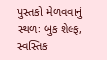પુસ્તકો મેળવવાનું સ્થળઃ બુક શેલ્ફ, સ્વસ્તિક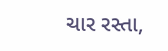ચાર રસ્તા,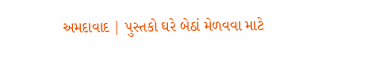અમદાવાદ | પુસ્તકો ઘરે બેઠાં મેળવવા માટે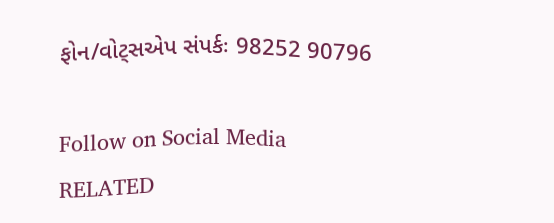ફોન/વોટ્સએપ સંપર્કઃ 98252 90796

Follow on Social Media
RELATED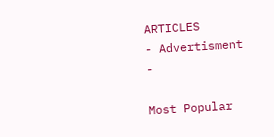ARTICLES
- Advertisment -

Most Popular